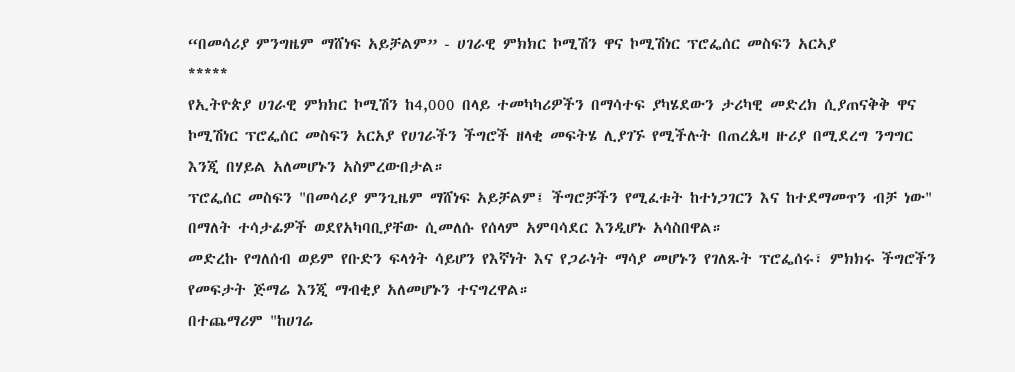“በመሳሪያ ምንግዜም ማሸነፍ አይቻልም” - ሀገራዊ ምክክር ኮሚሽን ዋና ኮሚሽነር ፕሮፌሰር መስፍን አርኣያ
*****
የኢትዮጵያ ሀገራዊ ምክክር ኮሚሽን ከ4,000 በላይ ተመካካሪዎችን በማሳተፍ ያካሄደውን ታሪካዊ መድረክ ሲያጠናቅቅ ዋና ኮሚሽነር ፕሮፌሰር መስፍን አርአያ የሀገራችን ችግሮች ዘላቂ መፍትሄ ሊያገኙ የሚችሉት በጠረጴዛ ዙሪያ በሚደረግ ንግግር እንጂ በሃይል አለመሆኑን አስምረውበታል።
ፕሮፌሰር መስፍን "በመሳሪያ ምንጊዜም ማሸነፍ አይቻልም፤ ችግሮቻችን የሚፈቱት ከተነጋገርን እና ከተደማመጥን ብቻ ነው" በማለት ተሳታፊዎች ወደየአካባቢያቸው ሲመለሱ የሰላም አምባሳደር እንዲሆኑ አሳስበዋል።
መድረኩ የግለሰብ ወይም የቡድን ፍላጎት ሳይሆን የእኛነት እና የጋራነት ማሳያ መሆኑን የገለጹት ፕሮፌሰሩ፣ ምክክሩ ችግሮችን የመፍታት ጅማሬ እንጂ ማብቂያ አለመሆኑን ተናግረዋል።
በተጨማሪም "ከሀገሬ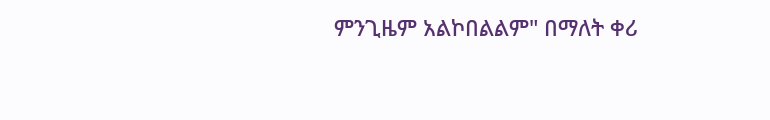ምንጊዜም አልኮበልልም" በማለት ቀሪ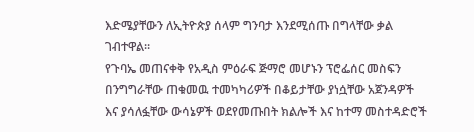እድሜያቸውን ለኢትዮጵያ ሰላም ግንባታ እንደሚሰጡ በግላቸው ቃል ገብተዋል።
የጉባኤ መጠናቀቅ የአዲስ ምዕራፍ ጅማሮ መሆኑን ፕሮፌሰር መስፍን በንግግራቸው ጠቁመዉ ተመካካሪዎች በቆይታቸው ያነሷቸው አጀንዳዎች እና ያሳለፏቸው ውሳኔዎች ወደየመጡበት ክልሎች እና ከተማ መስተዳድሮች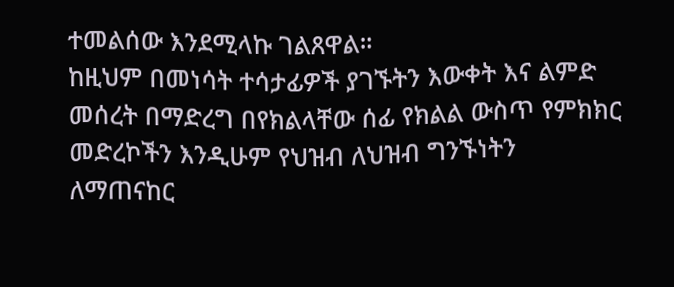ተመልሰው እንደሚላኩ ገልጸዋል።
ከዚህም በመነሳት ተሳታፊዎች ያገኙትን እውቀት እና ልምድ መሰረት በማድረግ በየክልላቸው ሰፊ የክልል ውስጥ የምክክር መድረኮችን እንዲሁም የህዝብ ለህዝብ ግንኙነትን ለማጠናከር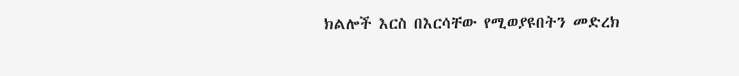ክልሎች እርስ በእርሳቸው የሚወያዩበትን መድረክ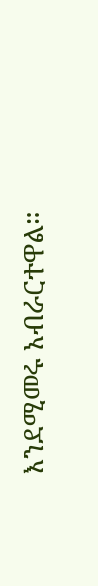እንደሚመሩ አብራርተዋል።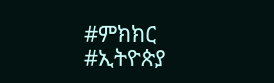#ምክክር #ኢትዮጵያ